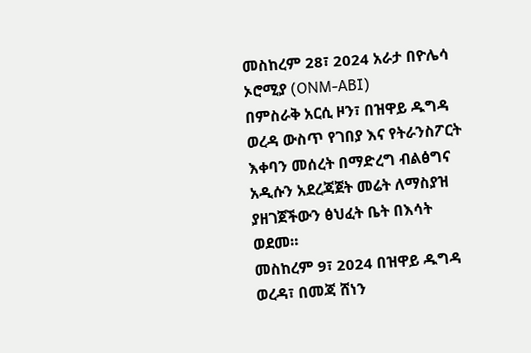መስከረም 28፣ 2024 አራታ በዮሌሳ ኦሮሚያ (ONM-ABI)
በምስራቅ አርሲ ዞን፣ በዝዋይ ዱግዳ ወረዳ ውስጥ የገበያ እና የትራንስፖርት እቀባን መሰረት በማድረግ ብልፅግና አዲሱን አደረጃጀት መሬት ለማስያዝ ያዘገጀችውን ፅህፈት ቤት በእሳት ወደመ።
መስከረም 9፣ 2024 በዝዋይ ዱግዳ ወረዳ፣ በመጃ ሸነን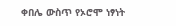ቀበሌ ውስጥ የኦሮሞ ነፃነት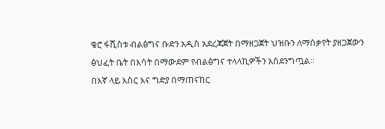ቄሮ ፋሺስቱ ብልፅግና ቡድን አዲስ አደረጃጀት በማዘጋጀት ህዝቡን ለማሰቃየት ያዘጋጀውን ፅህፈት ቤት በእሳት በማውደም የብልፅግና ተላላኪዎችን አስደንግጧል።
በእኛ ላይ እስር እና ግድያ በማጠናከር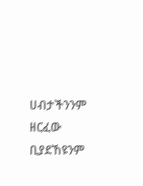ሀብታችንንም ዘርፈው ቢያደኸዩንም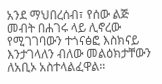አንደ ማህበረሰብ፣ የሰው ልጅ መብት በሐገሩ ላይ ሊኖረው የሚገገባውን ተጎናፅፎ እስክናይ እንታገላለን ብለው መልዕክታቸውን ለአቢኦ አስተላልፈዋል።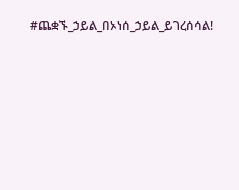#ጨቋኙ_ኃይል_በኦነሰ_ኃይል_ይገረሰሳል!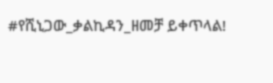#የሺኒጋው_ቃልኪዳን_ዘመቻ ይቀጥላል!